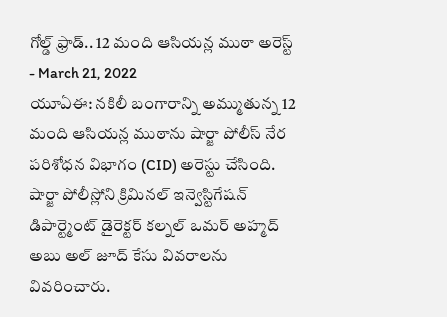గోల్డ్ ఫ్రాడ్.. 12 మంది ఆసియన్ల ముఠా అరెస్ట్
- March 21, 2022
యూఏఈ: నకిలీ బంగారాన్ని అమ్ముతున్న 12 మంది ఆసియన్ల ముఠాను షార్జా పోలీస్ నేర పరిశోధన విభాగం (CID) అరెస్టు చేసింది. షార్జా పోలీస్లోని క్రిమినల్ ఇన్వెస్టిగేషన్ డిపార్ట్మెంట్ డైరెక్టర్ కల్నల్ ఒమర్ అహ్మద్ అబు అల్ జూద్ కేసు వివరాలను వివరించారు.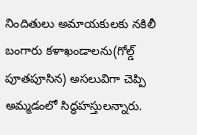నిందితులు అమాయకులకు నకిలీ బంగారు కళాఖండాలను(గోల్డ్ పూతపూసిన) అసలువిగా చెప్పి అమ్మడంలో సిద్ధహస్తులన్నారు.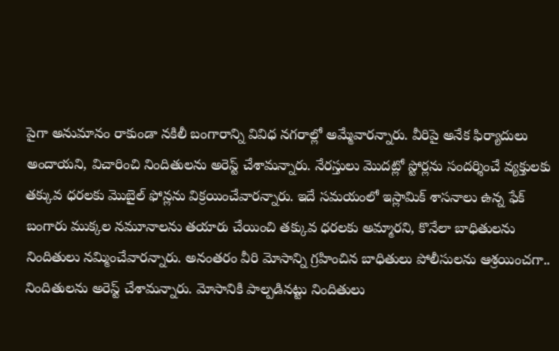పైగా అనుమానం రాకుండా నకిలీ బంగారాన్ని వివిధ నగరాల్లో అమ్మేవారన్నారు. వీరిపై అనేక ఫిర్యాదులు అందాయని, విచారించి నిందితులను అరెస్ట్ చేశామన్నారు. నేరస్తులు మొదట్లో స్టోర్లను సందర్శించే వ్యక్తులకు తక్కువ ధరలకు మొబైల్ ఫోన్లను విక్రయించేవారన్నారు. ఇదే సమయంలో ఇస్లామిక్ శాసనాలు ఉన్న ఫేక్ బంగారు ముక్కల నమూనాలను తయారు చేయించి తక్కువ ధరలకు అమ్మారని, కొనేలా బాధితులను నిందితులు నమ్మించేవారన్నారు. అనంతరం వీరి మోసాన్ని గ్రహించిన బాధితులు పోలీసులను ఆశ్రయించగా.. నిందితులను అరెస్ట్ చేశామన్నారు. మోసానికి పాల్పడినట్టు నిందితులు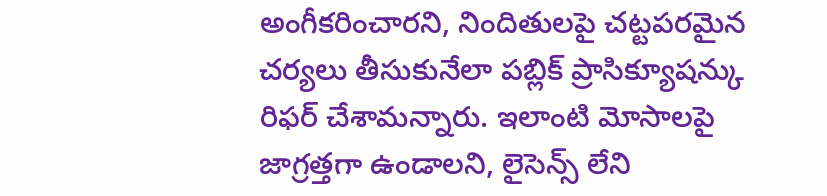అంగీకరించారని, నిందితులపై చట్టపరమైన చర్యలు తీసుకునేలా పబ్లిక్ ప్రాసిక్యూషన్కు రిఫర్ చేశామన్నారు. ఇలాంటి మోసాలపై జాగ్రత్తగా ఉండాలని, లైసెన్స్ లేని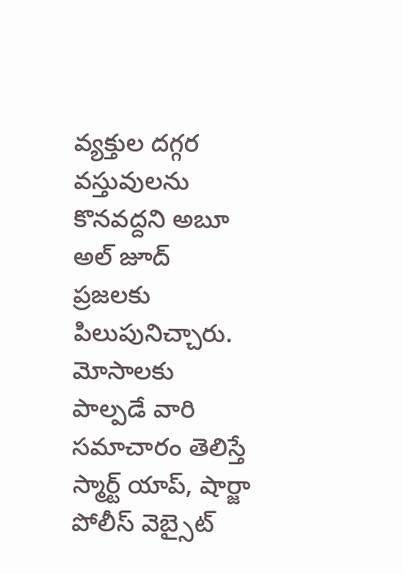వ్యక్తుల దగ్గర వస్తువులను కొనవద్దని అబూ అల్ జూద్ ప్రజలకు పిలుపునిచ్చారు. మోసాలకు పాల్పడే వారి సమాచారం తెలిస్తే స్మార్ట్ యాప్, షార్జా పోలీస్ వెబ్సైట్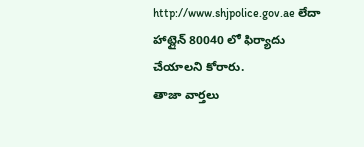http://www.shjpolice.gov.ae లేదా హాట్లైన్ 80040 లో ఫిర్యాదు చేయాలని కోరారు.
తాజా వార్తలు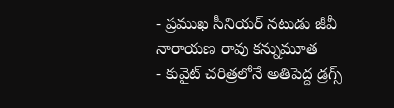- ప్రముఖ సీనియర్ నటుడు జీవీ నారాయణ రావు కన్నుమూత
- కువైట్ చరిత్రలోనే అతిపెద్ద డ్రగ్స్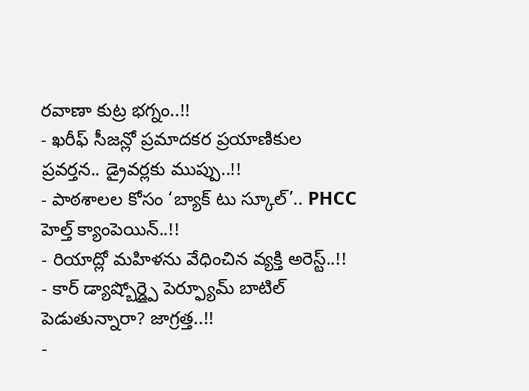రవాణా కుట్ర భగ్నం..!!
- ఖరీఫ్ సీజన్లో ప్రమాదకర ప్రయాణికుల ప్రవర్తన.. డ్రైవర్లకు ముప్పు..!!
- పాఠశాలల కోసం ‘బ్యాక్ టు స్కూల్’.. PHCC హెల్త్ క్యాంపెయిన్..!!
- రియాద్లో మహిళను వేధించిన వ్యక్తి అరెస్ట్..!!
- కార్ డ్యాష్బోర్డ్పై పెర్ఫ్యూమ్ బాటిల్ పెడుతున్నారా? జాగ్రత్త..!!
-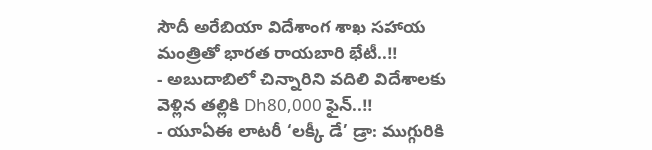సౌదీ అరేబియా విదేశాంగ శాఖ సహాయ మంత్రితో భారత రాయబారి భేటీ..!!
- అబుదాబిలో చిన్నారిని వదిలి విదేశాలకు వెళ్లిన తల్లికి Dh80,000 ఫైన్..!!
- యూఏఈ లాటరీ ‘లక్కీ డే’ డ్రా: ముగ్గురికి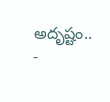అదృష్టం..
-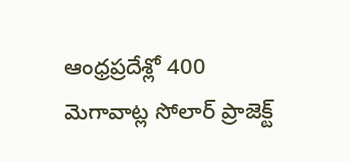ఆంధ్రప్రదేశ్లో 400 మెగావాట్ల సోలార్ ప్రాజెక్ట్